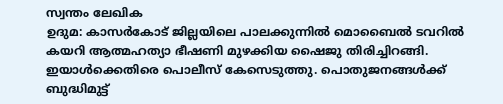സ്വന്തം ലേഖിക
ഉദുമ: കാസർകോട് ജില്ലയിലെ പാലക്കുന്നിൽ മൊബൈൽ ടവറിൽ കയറി ആത്മഹത്യാ ഭീഷണി മുഴക്കിയ ഷൈജു തിരിച്ചിറങ്ങി. ഇയാൾക്കെതിരെ പൊലീസ് കേസെടുത്തു. പൊതുജനങ്ങൾക്ക് ബുദ്ധിമുട്ട്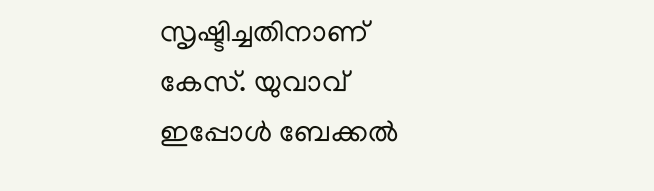സൃഷ്ടിച്ചതിനാണ് കേസ്. യുവാവ് ഇപ്പോൾ ബേക്കൽ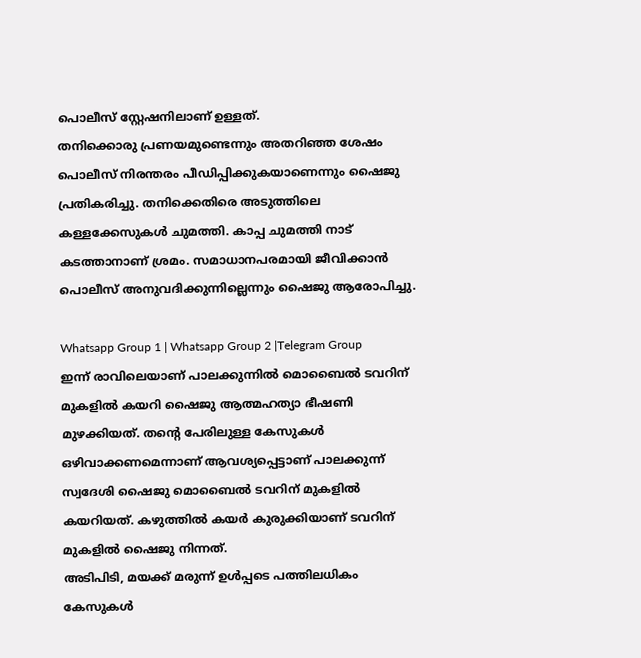പൊലീസ് സ്റ്റേഷനിലാണ് ഉള്ളത്.
തനിക്കൊരു പ്രണയമുണ്ടെന്നും അതറിഞ്ഞ ശേഷം പൊലീസ് നിരന്തരം പീഡിപ്പിക്കുകയാണെന്നും ഷൈജു പ്രതികരിച്ചു. തനിക്കെതിരെ അടുത്തിലെ കള്ളക്കേസുകൾ ചുമത്തി. കാപ്പ ചുമത്തി നാട് കടത്താനാണ് ശ്രമം. സമാധാനപരമായി ജീവിക്കാൻ പൊലീസ് അനുവദിക്കുന്നില്ലെന്നും ഷൈജു ആരോപിച്ചു.

Whatsapp Group 1 | Whatsapp Group 2 |Telegram Group
ഇന്ന് രാവിലെയാണ് പാലക്കുന്നിൽ മൊബൈൽ ടവറിന് മുകളിൽ കയറി ഷൈജു ആത്മഹത്യാ ഭീഷണി മുഴക്കിയത്. തന്റെ പേരിലുള്ള കേസുകൾ ഒഴിവാക്കണമെന്നാണ് ആവശ്യപ്പെട്ടാണ് പാലക്കുന്ന് സ്വദേശി ഷൈജു മൊബൈൽ ടവറിന് മുകളിൽ കയറിയത്. കഴുത്തിൽ കയർ കുരുക്കിയാണ് ടവറിന് മുകളിൽ ഷൈജു നിന്നത്.
അടിപിടി, മയക്ക് മരുന്ന് ഉൾപ്പടെ പത്തിലധികം കേസുകൾ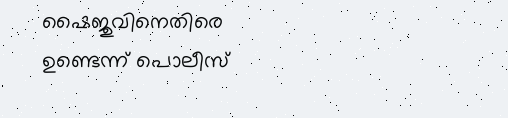ഷൈജുവിനെതിരെ ഉണ്ടെന്ന് പൊലീസ്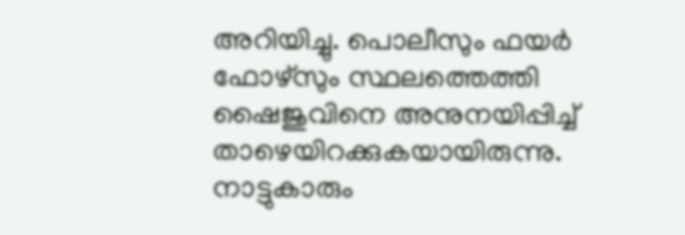അറിയിച്ചു. പൊലീസും ഫയർ ഫോഴ്സും സ്ഥലത്തെത്തി ഷൈജുവിനെ അനുനയിപ്പിച്ച് താഴെയിറക്കുകയായിരുന്നു. നാട്ടുകാരും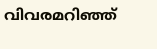വിവരമറിഞ്ഞ്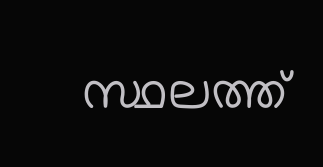സ്ഥലത്ത്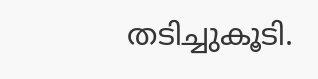തടിച്ചുകൂടി.